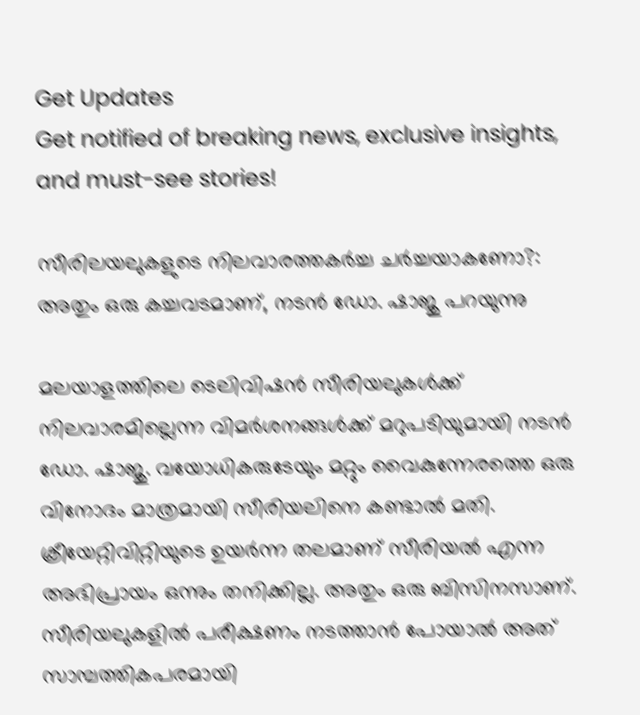Get Updates
Get notified of breaking news, exclusive insights, and must-see stories!

സീരിലയലുകളുടെ നിലവാരത്തകര്‍ച്ച ചര്‍ച്ചയാകണോ?: അതും ഒരു കച്ചവടമാണ്, നടന്‍ ഡോ. ഷാജു പറയുന്നു

മലയാളത്തിലെ ടെലിവിഷന്‍ സീരിയലുകള്‍ക്ക് നിലവാരമില്ലെന്ന വിമര്‍ശനങ്ങള്‍ക്ക് മറുപടിയുമായി നടന്‍ ഡോ. ഷാജു. വയോധികരുടേയും മറ്റും വൈകുന്നേരത്തെ ഒരു വിനോദം മാത്രമായി സീരിയലിനെ കണ്ടാല്‍ മതി. ക്രീയേറ്റിവിറ്റിയുടെ ഉയര്‍ന്ന തലമാണ് സീരിയല്‍ എന്ന അഭിപ്രായം ഒന്നും തനിക്കില്ല. അതും ഒരു ബിസിനസാണ്. സീരിയലുകളില്‍ പരീക്ഷണം നടത്താന്‍ പോയാല്‍ അത് സാമ്പത്തികപരമായി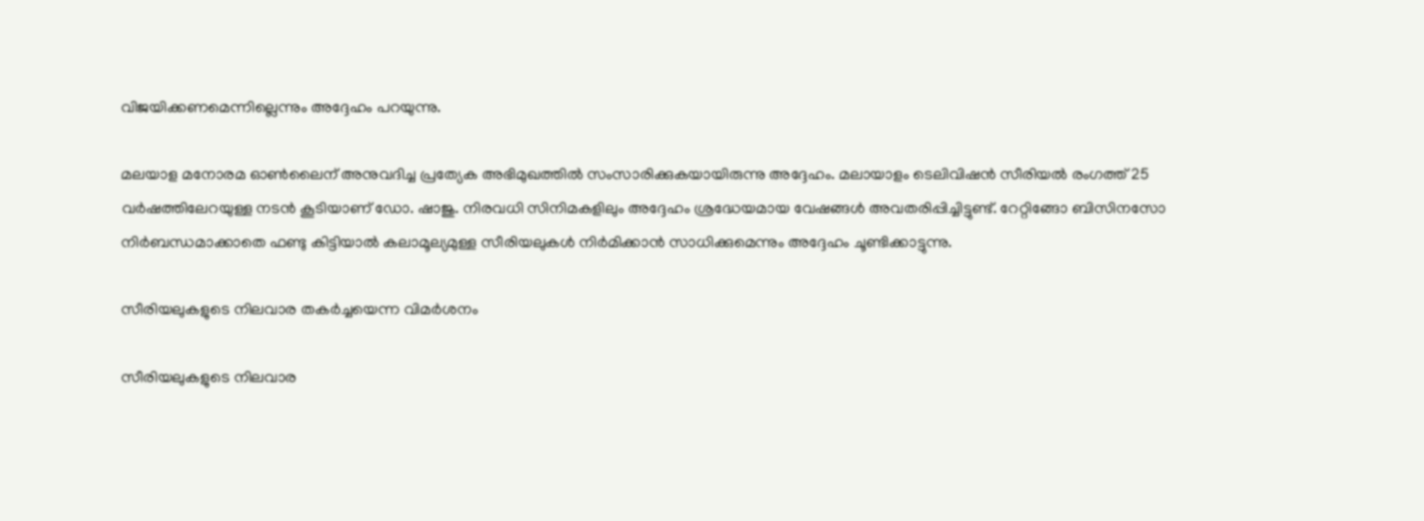വിജയിക്കണമെന്നില്ലെന്നും അദ്ദേഹം പറയുന്നു.

മലയാള മനോരമ ഓണ്‍ലൈന് അനുവദിച്ച പ്രത്യേക അഭിമുഖത്തില്‍ സംസാരിക്കുകയായിരുന്നു അദ്ദേഹം. മലായാളം ടെലിവിഷന്‍ സീരിയല്‍ രംഗത്ത് 25 വര്‍ഷത്തിലേറയുള്ള നടന്‍ കൂടിയാണ് ഡോ. ഷാജു. നിരവധി സിനിമകളിലും അദ്ദേഹം ശ്രദ്ധേയമായ വേഷങ്ങള്‍ അവതരിപ്പിച്ചിട്ടുണ്ട്. റേറ്റിങ്ങോ ബിസിനസോ നിർബന്ധമാക്കാതെ ഫണ്ടു കിട്ടിയാൽ കലാമൂല്യമുള്ള സീരിയലുകൾ നിർമിക്കാന്‍ സാധിക്കുമെന്നും അദ്ദേഹം ചൂണ്ടിക്കാട്ടുന്നു.

സീരിയലുകളുടെ നിലവാര തകര്‍ച്ചയെന്ന വിമര്‍ശനം

സീരിയലുകളുടെ നിലവാര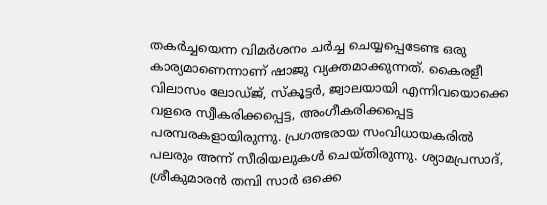തകര്‍ച്ചയെന്ന വിമര്‍ശനം ചര്‍ച്ച ചെയ്യപ്പെടേണ്ട ഒരു കാര്യമാണെന്നാണ് ഷാജു വ്യക്തമാക്കുന്നത്. കൈരളീ വിലാസം ലോഡ്ജ്, സ്കൂട്ടര്‍, ജ്വാലയായി എന്നിവയൊക്കെ വളരെ സ്വീകരിക്കപ്പെട്ട, അംഗീകരിക്കപ്പെട്ട പരമ്പരകളായിരുന്നു. പ്രഗത്ഭരായ സംവിധായകരിൽ പലരും അന്ന് സീരിയലുകൾ ചെയ്തിരുന്നു. ശ്യാമപ്രസാദ്, ശ്രീകുമാരൻ തമ്പി സാർ ഒക്കെ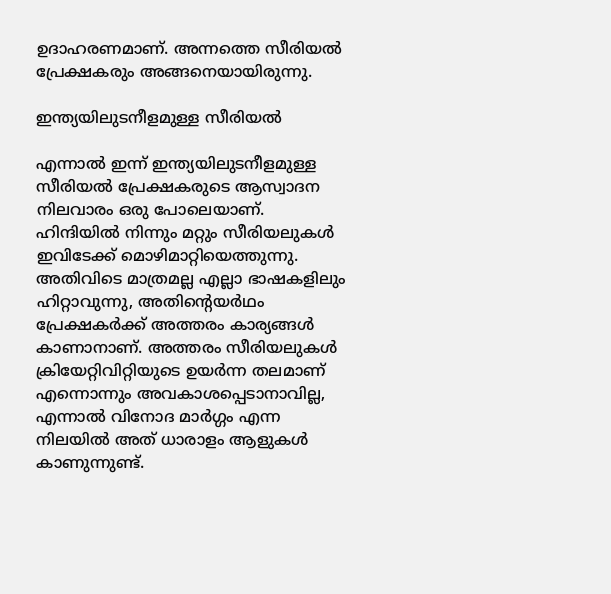ഉദാഹരണമാണ്. അന്നത്തെ സീരിയല്‍ പ്രേക്ഷകരും അങ്ങനെയായിരുന്നു.

ഇന്ത്യയിലുടനീളമുള്ള സീരിയല്‍

എന്നാല്‍ ഇന്ന് ഇന്ത്യയിലുടനീളമുള്ള സീരിയല്‍ പ്രേക്ഷകരുടെ ആസ്വാദന നിലവാരം ഒരു പോലെയാണ്. ഹിന്ദിയില്‍ നിന്നും മറ്റും സീരിയലുകള്‍ ഇവിടേക്ക് മൊഴിമാറ്റിയെത്തുന്നു. അതിവിടെ മാത്രമല്ല എല്ലാ ഭാഷകളിലും ഹിറ്റാവുന്നു, അതിന്റെയർഥം പ്രേക്ഷകർക്ക് അത്തരം കാര്യങ്ങൾ കാണാനാണ്. അത്തരം സീരിയലുകൾ ക്രിയേറ്റിവിറ്റിയുടെ ഉയർന്ന തലമാണ് എന്നൊന്നും അവകാശപ്പെടാനാവില്ല, എന്നാല്‍ വിനോദ മാര്‍ഗ്ഗം എന്ന നിലയില്‍ അത് ധാരാളം ആളുകള്‍ കാണുന്നുണ്ട്.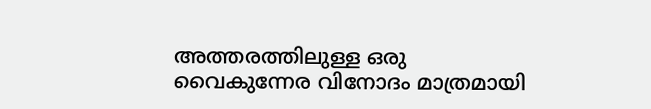അത്തരത്തിലുള്ള ഒരു വൈകുന്നേര വിനോദം മാത്രമായി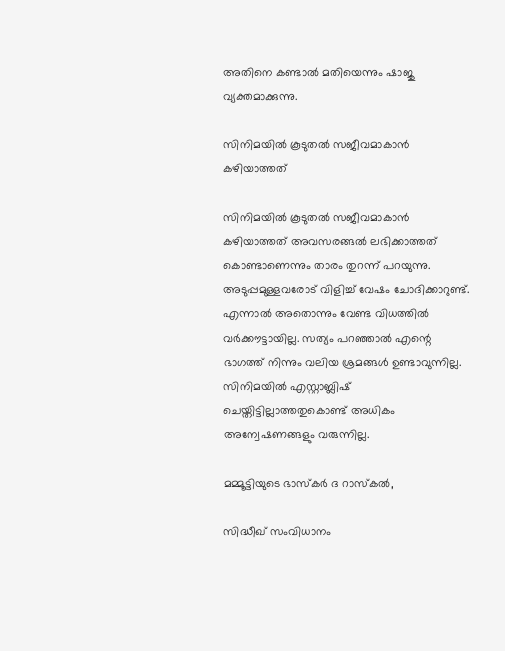അതിനെ കണ്ടാല്‍ മതിയെന്നും ഷാജു വ്യക്തമാക്കുന്നു.

സിനിമയില്‍ കൂടുതല്‍ സജീവമാകാന്‍ കഴിയാത്തത്

സിനിമയില്‍ കൂടുതല്‍ സജീവമാകാന്‍ കഴിയാത്തത് അവസരങ്ങല്‍ ലഭിക്കാത്തത് കൊണ്ടാണെന്നും താരം തുറന്ന് പറയുന്നു. അടുപ്പമുള്ളവരോട് വിളിച്ച് വേഷം ചോദിക്കാറുണ്ട്. എന്നാല്‍ അതൊന്നും വേണ്ട വിധത്തില്‍ വര്‍ക്കൗട്ടായില്ല. സത്യം പറഞ്ഞാല്‍ എന്റെ ഭാഗത്ത് നിന്നും വലിയ ശ്രമങ്ങള്‍ ഉണ്ടാവുന്നില്ല. സിനിമയിൽ എസ്റ്റാബ്ലിഷ് ചെയ്തിട്ടില്ലാത്തതുകൊണ്ട് അധികം അന്വേഷണങ്ങളും വരുന്നില്ല.

മമ്മൂട്ടിയുടെ ഭാസ്കർ ദ റാസ്കൽ,

സിദ്ധീഖ് സംവിധാനം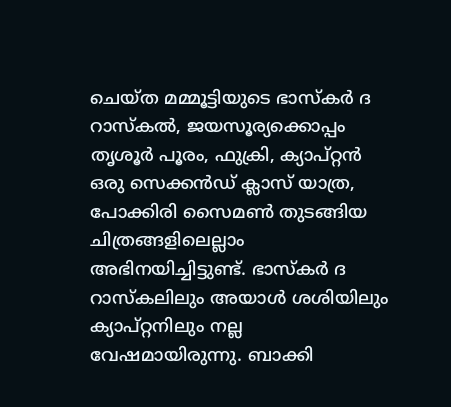ചെയ്ത മമ്മൂട്ടിയുടെ ഭാസ്കർ ദ റാസ്കൽ, ജയസൂര്യക്കൊപ്പം തൃശൂര്‍ പൂരം, ഫുക്രി, ക്യാപ്റ്റന്‍ ഒരു സെക്കൻഡ് ക്ലാസ് യാത്ര, പോക്കിരി സൈമൺ തുടങ്ങിയ ചിത്രങ്ങളിലെല്ലാം അഭിനയിച്ചിട്ടുണ്ട്. ഭാസ്കർ ദ റാസ്കലിലും അയാൾ ശശിയിലും ക്യാപ്റ്റനിലും നല്ല വേഷമായിരുന്നു. ബാക്കി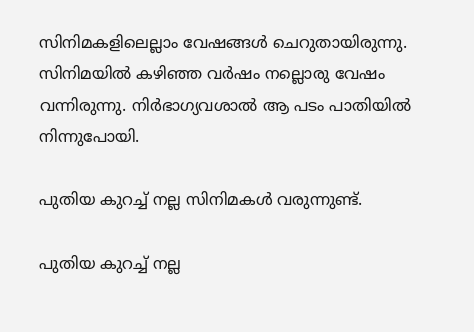സിനിമകളിലെല്ലാം വേഷങ്ങള്‍ ചെറുതായിരുന്നു. സിനിമയില്‍ കഴിഞ്ഞ വര്‍ഷം നല്ലൊരു വേഷം വന്നിരുന്നു. നിര്‍ഭാഗ്യവശാല്‍ ആ പടം പാതിയില്‍ നിന്നുപോയി.

പുതിയ കുറച്ച് നല്ല സിനിമകള്‍ വരുന്നുണ്ട്.

പുതിയ കുറച്ച് നല്ല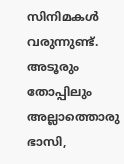സിനിമകള്‍ വരുന്നുണ്ട്. അടൂരും തോപ്പിലും അല്ലാത്തൊരു ഭാസി,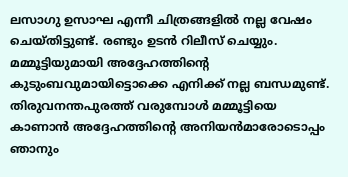ലസാഗു ഉസാഘ എന്നീ ചിത്രങ്ങളിൽ നല്ല വേഷം ചെയ്തിട്ടുണ്ട്. രണ്ടും ഉടന്‍ റിലീസ് ചെയ്യും. മമ്മൂട്ടിയുമായി അദ്ദേഹത്തിന്റെ കുടുംബവുമായിട്ടൊക്കെ എനിക്ക് നല്ല ബന്ധമുണ്ട്. തിരുവനന്തപുരത്ത് വരുമ്പോള്‍ മമ്മൂട്ടിയെ കാണാന്‍ അദ്ദേഹത്തിന്റെ അനിയന്‍മാരോടൊപ്പം ഞാനും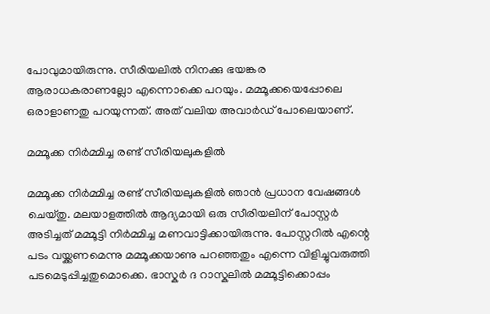പോവുമായിരുന്നു. സീരിയലില്‍ നിനക്കു ഭയങ്കര ആരാധകരാണല്ലോ എന്നൊക്കെ പറയും. മമ്മൂക്കയെപ്പോലെ ഒരാളാണതു പറയുന്നത്. അത് വലിയ അവാര്‍ഡ് പോലെയാണ്.

മമ്മൂക്ക നിര്‍മ്മിച്ച രണ്ട് സീരിയലുകളില്‍

മമ്മൂക്ക നിര്‍മ്മിച്ച രണ്ട് സീരിയലുകളില്‍ ഞാന്‍ പ്രധാന വേഷങ്ങള്‍ ചെയ്തു. മലയാളത്തില്‍ ആദ്യമായി ഒരു സീരിയലിന് പോസ്റ്റര്‍ അടിച്ചത് മമ്മൂട്ടി നിര്‍മ്മിച്ച മണവാട്ടിക്കായിരുന്നു. പോസ്റ്ററിൽ എന്റെ പടം വയ്ക്കണമെന്നു മമ്മൂക്കയാണു പറഞ്ഞതും എന്നെ വിളിച്ചുവരുത്തി പടമെടുപ്പിച്ചതുമൊക്കെ. ഭാസ്കര്‍ ദ റാസ്കലില്‍ മമ്മൂട്ടിക്കൊപ്പം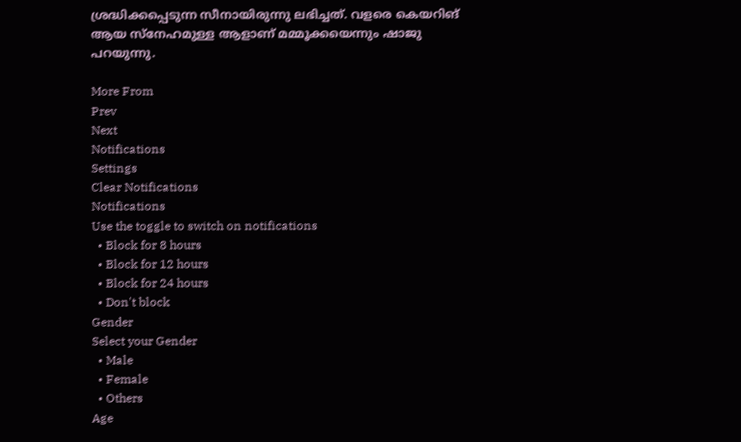ശ്രദ്ധിക്കപ്പെടുന്ന സീനായിരുന്നു ലഭിച്ചത്. വളരെ കെയറിങ് ആയ സ്നേഹമുള്ള ആളാണ് മമ്മൂക്കയെന്നും ഷാജു പറയുന്നു.

More From
Prev
Next
Notifications
Settings
Clear Notifications
Notifications
Use the toggle to switch on notifications
  • Block for 8 hours
  • Block for 12 hours
  • Block for 24 hours
  • Don't block
Gender
Select your Gender
  • Male
  • Female
  • Others
Age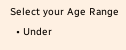Select your Age Range
  • Under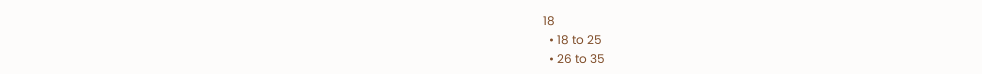18
  • 18 to 25
  • 26 to 35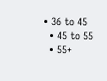• 36 to 45
  • 45 to 55
  • 55+